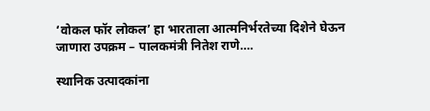‘वोकल फॉर लोकल’ हा भारताला आत्मनिर्भरतेच्या दिशेने घेऊन जाणारा उपक्रम – पालकमंत्री नितेश राणे….

स्थानिक उत्पादकांना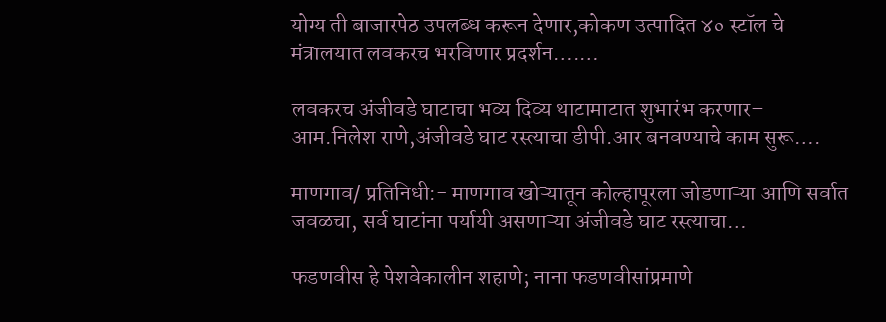योग्य ती बाजारपेठ उपलब्ध करून देणार,कोकण उत्पादित ४० स्टॉल चे मंत्रालयात लवकरच भरविणार प्रदर्शन….…

लवकरच अंजीवडे घाटाचा भव्य दिव्य थाटामाटात शुभारंभ करणार– आम.निलेश राणे,अंजीवडे घाट रस्त्याचा डीपी.आर बनवण्याचे काम सुरू….

माणगाव/ प्रतिनिधी:- माणगाव खोऱ्यातून कोल्हापूरला जोडणाऱ्या आणि सर्वात जवळचा, सर्व घाटांना पर्यायी असणाऱ्या अंजीवडे घाट रस्त्याचा…

फडणवीस हे पेशवेकालीन शहाणे; नाना फडणवीसांप्रमाणे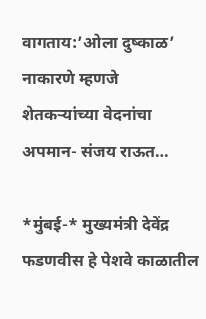वागताय:’ओला दुष्काळ’ नाकारणे म्हणजे शेतकऱ्यांच्या वेदनांचा अपमान- संजय राऊत…

*मुंबई-* मुख्यमंत्री देवेंद्र फडणवीस हे पेशवे काळातील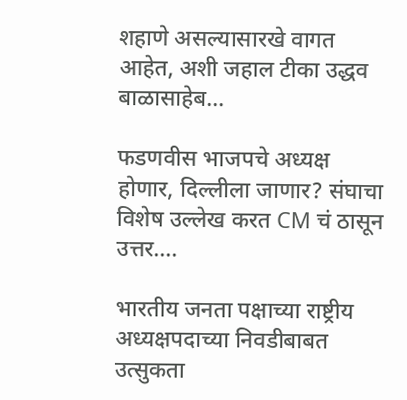शहाणे असल्यासारखे वागत आहेत, अशी जहाल टीका उद्धव बाळासाहेब…

फडणवीस भाजपचे अध्यक्ष होणार, दिल्लीला जाणार? संघाचा विशेष उल्लेख करत CM चं ठासून उत्तर….

भारतीय जनता पक्षाच्या राष्ट्रीय अध्यक्षपदाच्या निवडीबाबत उत्सुकता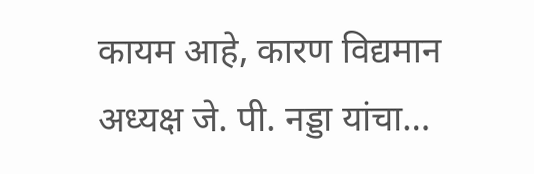कायम आहे, कारण विद्यमान अध्यक्ष जे. पी. नड्डा यांचा…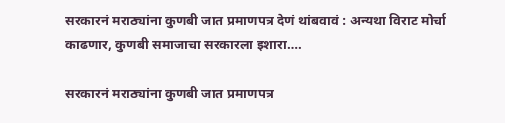सरकारनं मराठ्यांना कुणबी जात प्रमाणपत्र देणं थांबवावं : अन्यथा विराट मोर्चा काढणार, कुणबी समाजाचा सरकारला इशारा….

सरकारनं मराठ्यांना कुणबी जात प्रमाणपत्र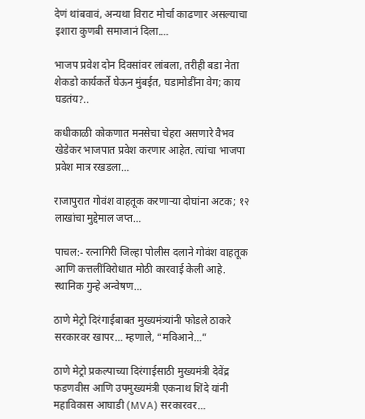देणं थांबवावं, अन्यथा विराट मोर्चा काढणार असल्याचा इशारा कुणबी समाजानं दिला.…

भाजप प्रवेश दोन दिवसांवर लांबला, तरीही बडा नेता शेकडो कार्यकर्ते घेऊन मुंबईत, घडामोडींना वेग; काय घडतंय?..

कधीकाळी कोकणात मनसेचा चेहरा असणारे वैभव खेडेकर भाजपात प्रवेश करणार आहेत. त्यांचा भाजपा प्रवेश मात्र रखडला…

राजापुरात गोवंश वाहतूक करणाऱ्या दोघांना अटक; १२ लाखांचा मुद्देमाल जप्त…

पाचल:- रत्नागिरी जिल्हा पोलीस दलाने गोवंश वाहतूक आणि कत्तलींविरोधात मोठी कारवाई केली आहे. स्थानिक गुन्हे अन्वेषण…

ठाणे मेट्रो दिरंगाईबाबत मुख्यमंत्र्यांनी फोडले ठाकरे सरकारवर खापर… म्हणाले, “मविआने…”

ठाणे मेट्रो प्रकल्पाच्या दिरंगाईसाठी मुख्यमंत्री देवेंद्र फडणवीस आणि उपमुख्यमंत्री एकनाथ शिंदे यांनी महाविकास आघाडी (MVA) सरकारवर…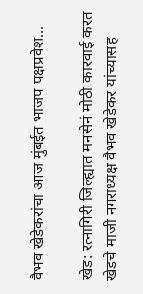वैभव खेडेकरांचा आज मुंबईत भाजप पक्षप्रवेश…

खेड: रत्नागिरी जिल्ह्यात मनसेनं मोठी कारवाई करत खेडचे माजी नगराध्यक्ष वैभव खेडेकर यांच्यासह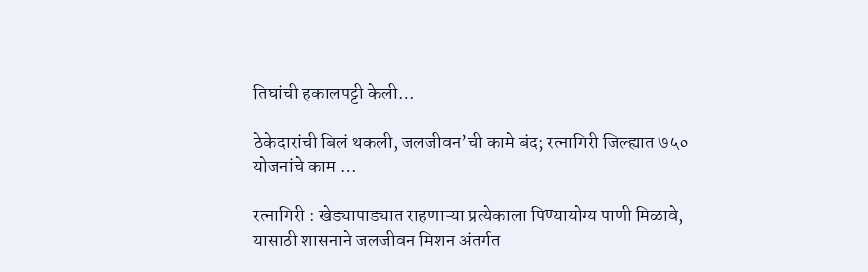तिघांची हकालपट्टी केली…

ठेकेदारांची बिलं थकली, जलजीवन’ची कामे बंद; रत्नागिरी जिल्ह्यात ७५० योजनांचे काम …

रत्नागिरी : खेड्यापाड्यात राहणाऱ्या प्रत्येकाला पिण्यायोग्य पाणी मिळावे, यासाठी शासनाने जलजीवन मिशन अंतर्गत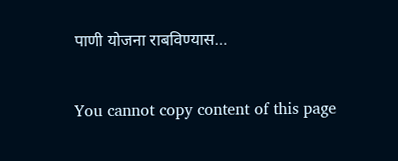पाणी योजना राबविण्यास…

You cannot copy content of this page